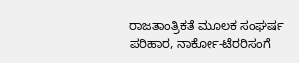ರಾಜತಾಂತ್ರಿಕತೆ ಮೂಲಕ ಸಂಘರ್ಷ ಪರಿಹಾರ, ನಾರ್ಕೋ-ಟೆರರಿಸಂಗೆ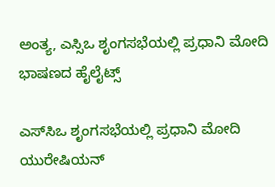ಅಂತ್ಯ, ಎಸ್ಸಿಒ ಶೃಂಗಸಭೆಯಲ್ಲಿ ಪ್ರಧಾನಿ ಮೋದಿ ಭಾಷಣದ ಹೈಲೈಟ್ಸ್

ಎಸ್‌ಸಿಒ ಶೃಂಗಸಭೆಯಲ್ಲಿ ಪ್ರಧಾನಿ ಮೋದಿ ಯುರೇಷಿಯನ್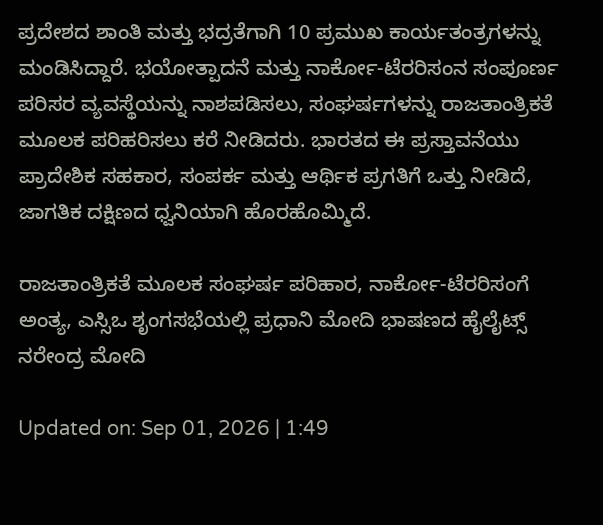ಪ್ರದೇಶದ ಶಾಂತಿ ಮತ್ತು ಭದ್ರತೆಗಾಗಿ 10 ಪ್ರಮುಖ ಕಾರ್ಯತಂತ್ರಗಳನ್ನು ಮಂಡಿಸಿದ್ದಾರೆ. ಭಯೋತ್ಪಾದನೆ ಮತ್ತು ನಾರ್ಕೋ-ಟೆರರಿಸಂನ ಸಂಪೂರ್ಣ ಪರಿಸರ ವ್ಯವಸ್ಥೆಯನ್ನು ನಾಶಪಡಿಸಲು, ಸಂಘರ್ಷಗಳನ್ನು ರಾಜತಾಂತ್ರಿಕತೆ ಮೂಲಕ ಪರಿಹರಿಸಲು ಕರೆ ನೀಡಿದರು. ಭಾರತದ ಈ ಪ್ರಸ್ತಾವನೆಯು ಪ್ರಾದೇಶಿಕ ಸಹಕಾರ, ಸಂಪರ್ಕ ಮತ್ತು ಆರ್ಥಿಕ ಪ್ರಗತಿಗೆ ಒತ್ತು ನೀಡಿದೆ, ಜಾಗತಿಕ ದಕ್ಷಿಣದ ಧ್ವನಿಯಾಗಿ ಹೊರಹೊಮ್ಮಿದೆ.

ರಾಜತಾಂತ್ರಿಕತೆ ಮೂಲಕ ಸಂಘರ್ಷ ಪರಿಹಾರ, ನಾರ್ಕೋ-ಟೆರರಿಸಂಗೆ ಅಂತ್ಯ, ಎಸ್ಸಿಒ ಶೃಂಗಸಭೆಯಲ್ಲಿ ಪ್ರಧಾನಿ ಮೋದಿ ಭಾಷಣದ ಹೈಲೈಟ್ಸ್
ನರೇಂದ್ರ ಮೋದಿ

Updated on: Sep 01, 2026 | 1:49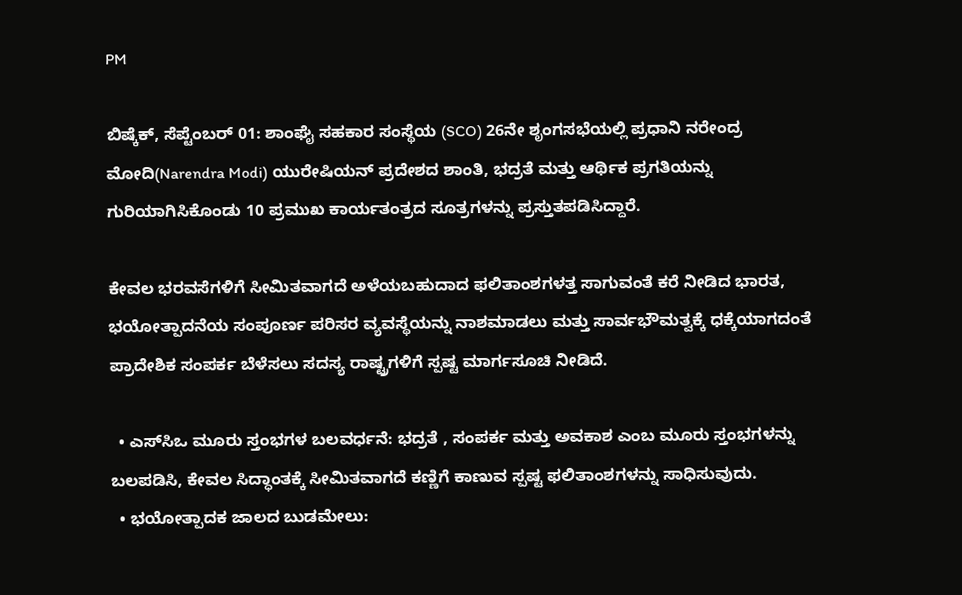PM

ಬಿಷ್ಕೆಕ್, ಸೆಪ್ಟೆಂಬರ್ 01: ಶಾಂಘೈ ಸಹಕಾರ ಸಂಸ್ಥೆಯ (SCO) 26ನೇ ಶೃಂಗಸಭೆಯಲ್ಲಿ ಪ್ರಧಾನಿ ನರೇಂದ್ರ ಮೋದಿ(Narendra Modi) ಯುರೇಷಿಯನ್ ಪ್ರದೇಶದ ಶಾಂತಿ, ಭದ್ರತೆ ಮತ್ತು ಆರ್ಥಿಕ ಪ್ರಗತಿಯನ್ನು ಗುರಿಯಾಗಿಸಿಕೊಂಡು 10 ಪ್ರಮುಖ ಕಾರ್ಯತಂತ್ರದ ಸೂತ್ರಗಳನ್ನು ಪ್ರಸ್ತುತಪಡಿಸಿದ್ದಾರೆ.

ಕೇವಲ ಭರವಸೆಗಳಿಗೆ ಸೀಮಿತವಾಗದೆ ಅಳೆಯಬಹುದಾದ ಫಲಿತಾಂಶಗಳತ್ತ ಸಾಗುವಂತೆ ಕರೆ ನೀಡಿದ ಭಾರತ, ಭಯೋತ್ಪಾದನೆಯ ಸಂಪೂರ್ಣ ಪರಿಸರ ವ್ಯವಸ್ಥೆಯನ್ನು ನಾಶಮಾಡಲು ಮತ್ತು ಸಾರ್ವಭೌಮತ್ವಕ್ಕೆ ಧಕ್ಕೆಯಾಗದಂತೆ ಪ್ರಾದೇಶಿಕ ಸಂಪರ್ಕ ಬೆಳೆಸಲು ಸದಸ್ಯ ರಾಷ್ಟ್ರಗಳಿಗೆ ಸ್ಪಷ್ಟ ಮಾರ್ಗಸೂಚಿ ನೀಡಿದೆ.

  • ಎಸ್‌ಸಿಒ ಮೂರು ಸ್ತಂಭಗಳ ಬಲವರ್ಧನೆ: ಭದ್ರತೆ , ಸಂಪರ್ಕ ಮತ್ತು ಅವಕಾಶ ಎಂಬ ಮೂರು ಸ್ತಂಭಗಳನ್ನು ಬಲಪಡಿಸಿ, ಕೇವಲ ಸಿದ್ಧಾಂತಕ್ಕೆ ಸೀಮಿತವಾಗದೆ ಕಣ್ಣಿಗೆ ಕಾಣುವ ಸ್ಪಷ್ಟ ಫಲಿತಾಂಶಗಳನ್ನು ಸಾಧಿಸುವುದು.
  • ಭಯೋತ್ಪಾದಕ ಜಾಲದ ಬುಡಮೇಲು: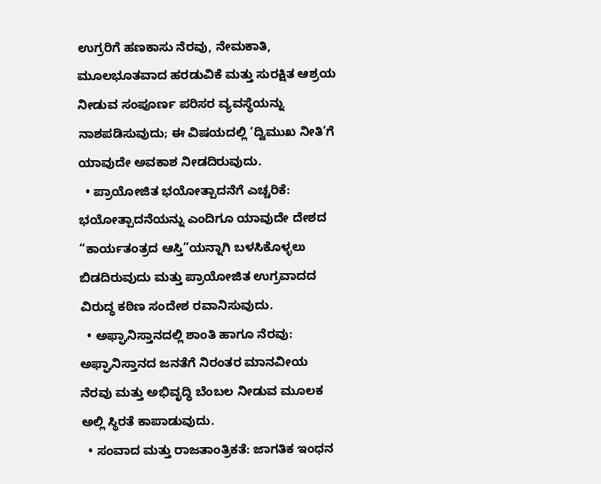ಉಗ್ರರಿಗೆ ಹಣಕಾಸು ನೆರವು, ನೇಮಕಾತಿ, ಮೂಲಭೂತವಾದ ಹರಡುವಿಕೆ ಮತ್ತು ಸುರಕ್ಷಿತ ಆಶ್ರಯ ನೀಡುವ ಸಂಪೂರ್ಣ ಪರಿಸರ ವ್ಯವಸ್ಥೆಯನ್ನು ನಾಶಪಡಿಸುವುದು; ಈ ವಿಷಯದಲ್ಲಿ ‘ದ್ವಿಮುಖ ನೀತಿ’ಗೆ ಯಾವುದೇ ಅವಕಾಶ ನೀಡದಿರುವುದು.
  • ಪ್ರಾಯೋಜಿತ ಭಯೋತ್ಪಾದನೆಗೆ ಎಚ್ಚರಿಕೆ: ಭಯೋತ್ಪಾದನೆಯನ್ನು ಎಂದಿಗೂ ಯಾವುದೇ ದೇಶದ “ಕಾರ್ಯತಂತ್ರದ ಆಸ್ತಿ”ಯನ್ನಾಗಿ ಬಳಸಿಕೊಳ್ಳಲು ಬಿಡದಿರುವುದು ಮತ್ತು ಪ್ರಾಯೋಜಿತ ಉಗ್ರವಾದದ ವಿರುದ್ಧ ಕಠಿಣ ಸಂದೇಶ ರವಾನಿಸುವುದು.
  • ಅಫ್ಘಾನಿಸ್ತಾನದಲ್ಲಿ ಶಾಂತಿ ಹಾಗೂ ನೆರವು: ಅಫ್ಘಾನಿಸ್ತಾನದ ಜನತೆಗೆ ನಿರಂತರ ಮಾನವೀಯ ನೆರವು ಮತ್ತು ಅಭಿವೃದ್ಧಿ ಬೆಂಬಲ ನೀಡುವ ಮೂಲಕ ಅಲ್ಲಿ ಸ್ಥಿರತೆ ಕಾಪಾಡುವುದು.
  • ಸಂವಾದ ಮತ್ತು ರಾಜತಾಂತ್ರಿಕತೆ: ಜಾಗತಿಕ ಇಂಧನ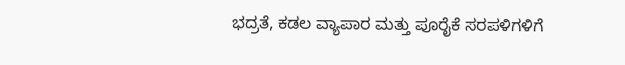ಭದ್ರತೆ, ಕಡಲ ವ್ಯಾಪಾರ ಮತ್ತು ಪೂರೈಕೆ ಸರಪಳಿಗಳಿಗೆ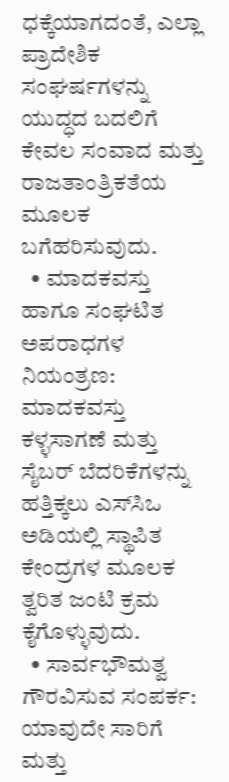ಧಕ್ಕೆಯಾಗದಂತೆ, ಎಲ್ಲಾ ಪ್ರಾದೇಶಿಕ ಸಂಘರ್ಷಗಳನ್ನು ಯುದ್ಧದ ಬದಲಿಗೆ ಕೇವಲ ಸಂವಾದ ಮತ್ತು ರಾಜತಾಂತ್ರಿಕತೆಯ ಮೂಲಕ ಬಗೆಹರಿಸುವುದು.
  • ಮಾದಕವಸ್ತು ಹಾಗೂ ಸಂಘಟಿತ ಅಪರಾಧಗಳ ನಿಯಂತ್ರಣ: ಮಾದಕವಸ್ತು ಕಳ್ಳಸಾಗಣೆ ಮತ್ತು ಸೈಬರ್ ಬೆದರಿಕೆಗಳನ್ನು ಹತ್ತಿಕ್ಕಲು ಎಸ್‌ಸಿಒ ಅಡಿಯಲ್ಲಿ ಸ್ಥಾಪಿತ ಕೇಂದ್ರಗಳ ಮೂಲಕ ತ್ವರಿತ ಜಂಟಿ ಕ್ರಮ ಕೈಗೊಳ್ಳುವುದು.
  • ಸಾರ್ವಭೌಮತ್ವ ಗೌರವಿಸುವ ಸಂಪರ್ಕ: ಯಾವುದೇ ಸಾರಿಗೆ ಮತ್ತು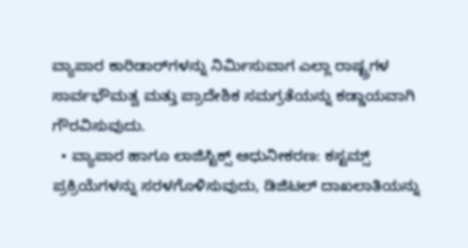ವ್ಯಾಪಾರ ಕಾರಿಡಾರ್‌ಗಳನ್ನು ನಿರ್ಮಿಸುವಾಗ ಎಲ್ಲಾ ರಾಷ್ಟ್ರಗಳ ಸಾರ್ವಭೌಮತ್ವ ಮತ್ತು ಪ್ರಾದೇಶಿಕ ಸಮಗ್ರತೆಯನ್ನು ಕಡ್ಡಾಯವಾಗಿ ಗೌರವಿಸುವುದು.
  • ವ್ಯಾಪಾರ ಹಾಗೂ ಲಾಜಿಸ್ಟಿಕ್ಸ್ ಆಧುನೀಕರಣ: ಕಸ್ಟಮ್ಸ್ ಪ್ರಕ್ರಿಯೆಗಳನ್ನು ಸರಳಗೊಳಿಸುವುದು, ಡಿಜಿಟಲ್ ದಾಖಲಾತಿಯನ್ನು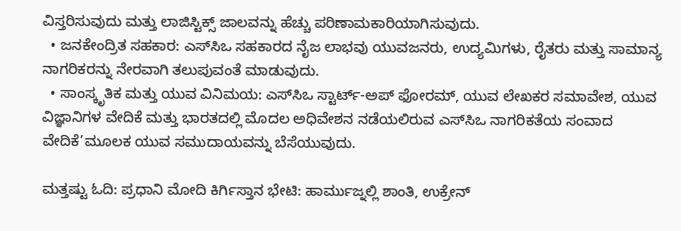ವಿಸ್ತರಿಸುವುದು ಮತ್ತು ಲಾಜಿಸ್ಟಿಕ್ಸ್ ಜಾಲವನ್ನು ಹೆಚ್ಚು ಪರಿಣಾಮಕಾರಿಯಾಗಿಸುವುದು.
  • ಜನಕೇಂದ್ರಿತ ಸಹಕಾರ: ಎಸ್‌ಸಿಒ ಸಹಕಾರದ ನೈಜ ಲಾಭವು ಯುವಜನರು, ಉದ್ಯಮಿಗಳು, ರೈತರು ಮತ್ತು ಸಾಮಾನ್ಯ ನಾಗರಿಕರನ್ನು ನೇರವಾಗಿ ತಲುಪುವಂತೆ ಮಾಡುವುದು.
  • ಸಾಂಸ್ಕೃತಿಕ ಮತ್ತು ಯುವ ವಿನಿಮಯ: ಎಸ್‌ಸಿಒ ಸ್ಟಾರ್ಟ್-ಅಪ್ ಫೋರಮ್, ಯುವ ಲೇಖಕರ ಸಮಾವೇಶ, ಯುವ ವಿಜ್ಞಾನಿಗಳ ವೇದಿಕೆ ಮತ್ತು ಭಾರತದಲ್ಲಿ ಮೊದಲ ಅಧಿವೇಶನ ನಡೆಯಲಿರುವ ಎಸ್‌ಸಿಒ ನಾಗರಿಕತೆಯ ಸಂವಾದ ವೇದಿಕೆ’ಮೂಲಕ ಯುವ ಸಮುದಾಯವನ್ನು ಬೆಸೆಯುವುದು.

ಮತ್ತಷ್ಟು ಓದಿ: ಪ್ರಧಾನಿ ಮೋದಿ ಕಿರ್ಗಿಸ್ತಾನ ಭೇಟಿ: ಹಾರ್ಮುಜ್ನಲ್ಲಿ ಶಾಂತಿ, ಉಕ್ರೇನ್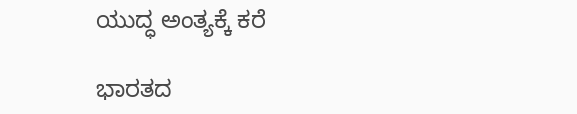ಯುದ್ಧ ಅಂತ್ಯಕ್ಕೆ ಕರೆ

ಭಾರತದ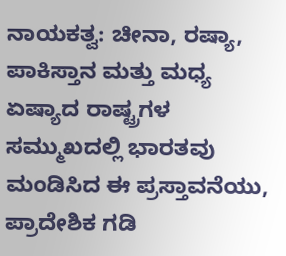ನಾಯಕತ್ವ: ಚೀನಾ, ರಷ್ಯಾ, ಪಾಕಿಸ್ತಾನ ಮತ್ತು ಮಧ್ಯ ಏಷ್ಯಾದ ರಾಷ್ಟ್ರಗಳ ಸಮ್ಮುಖದಲ್ಲಿ ಭಾರತವು ಮಂಡಿಸಿದ ಈ ಪ್ರಸ್ತಾವನೆಯು, ಪ್ರಾದೇಶಿಕ ಗಡಿ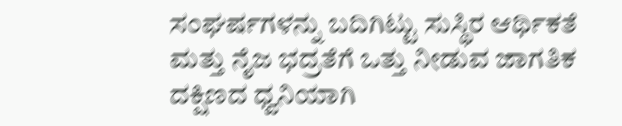ಸಂಘರ್ಷಗಳನ್ನು ಬದಿಗಿಟ್ಟು ಸುಸ್ಥಿರ ಆರ್ಥಿಕತೆ ಮತ್ತು ನೈಜ ಭದ್ರತೆಗೆ ಒತ್ತು ನೀಡುವ ಜಾಗತಿಕ ದಕ್ಷಿಣದ ಧ್ವನಿಯಾಗಿ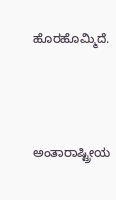ಹೊರಹೊಮ್ಮಿದೆ.



ಅಂತಾರಾಷ್ಟ್ರೀಯ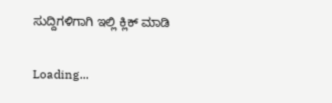ಸುದ್ದಿಗಳಿಗಾಗಿ ಇಲ್ಲಿ ಕ್ಲಿಕ್ ಮಾಡಿ

Loading...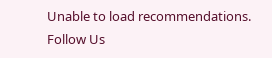Unable to load recommendations.
Follow Us